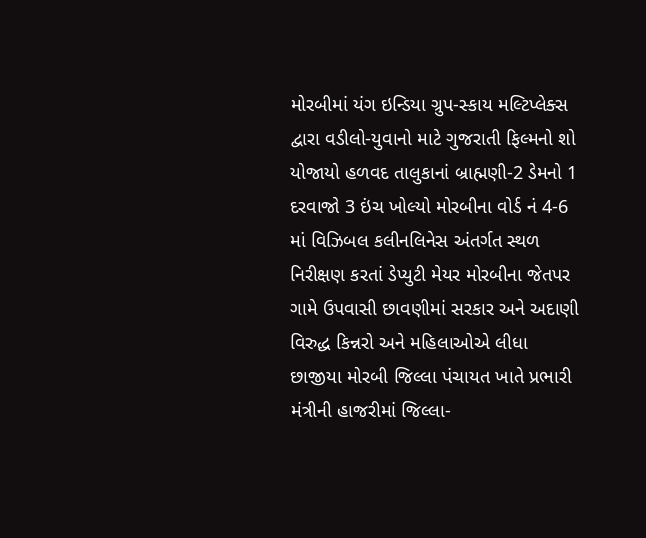મોરબીમાં યંગ ઇન્ડિયા ગ્રુપ-સ્કાય મલ્ટિપ્લેક્સ દ્વારા વડીલો-યુવાનો માટે ગુજરાતી ફિલ્મનો શો યોજાયો હળવદ તાલુકાનાં બ્રાહ્મણી-2 ડેમનો 1 દરવાજો 3 ઇંચ ખોલ્યો મોરબીના વોર્ડ નં 4-6 માં વિઝિબલ કલીનલિનેસ અંતર્ગત સ્થળ નિરીક્ષણ કરતાં ડેપ્યુટી મેયર મોરબીના જેતપર ગામે ઉપવાસી છાવણીમાં સરકાર અને અદાણી વિરુદ્ધ કિન્નરો અને મહિલાઓએ લીધા છાજીયા મોરબી જિલ્લા પંચાયત ખાતે પ્રભારી મંત્રીની હાજરીમાં જિલ્લા-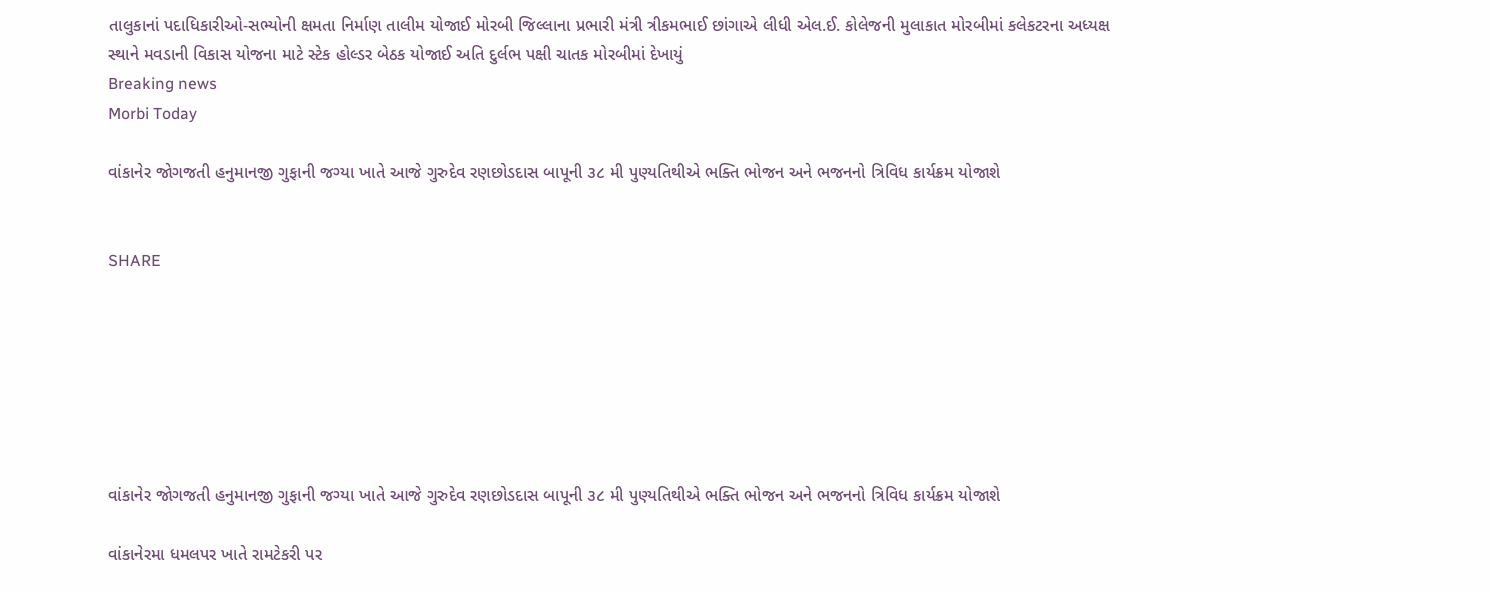તાલુકાનાં પદાધિકારીઓ-સભ્યોની ક્ષમતા નિર્માણ તાલીમ યોજાઈ મોરબી જિલ્લાના પ્રભારી મંત્રી ત્રીકમભાઈ છાંગાએ લીધી એલ.ઈ. કોલેજની મુલાકાત મોરબીમાં કલેકટરના અધ્યક્ષ સ્થાને મવડાની વિકાસ યોજના માટે સ્ટેક હોલ્ડર બેઠક યોજાઈ અતિ દુર્લભ પક્ષી ચાતક મોરબીમાં દેખાયું
Breaking news
Morbi Today

વાંકાનેર જોગજતી હનુમાનજી ગુફાની જગ્યા ખાતે આજે ગુરુદેવ રણછોડદાસ બાપૂની ૩૮ મી પુણ્યતિથીએ ભક્તિ ભોજન અને ભજનનો ત્રિવિધ કાર્યક્રમ યોજાશે


SHARE







વાંકાનેર જોગજતી હનુમાનજી ગુફાની જગ્યા ખાતે આજે ગુરુદેવ રણછોડદાસ બાપૂની ૩૮ મી પુણ્યતિથીએ ભક્તિ ભોજન અને ભજનનો ત્રિવિધ કાર્યક્રમ યોજાશે

વાંકાનેરમા ધમલપર ખાતે રામટેકરી પર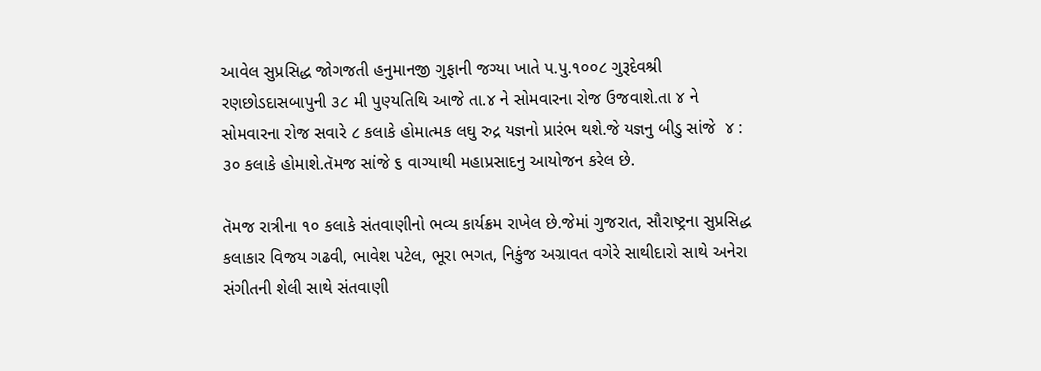આવેલ સુપ્રસિદ્ધ જોગજતી હનુમાનજી ગુફાની જગ્યા ખાતે પ.પુ.૧૦૦૮ ગુરૂદેવશ્રી રણછોડદાસબાપુની ૩૮ મી પુણ્યતિથિ આજે તા.૪ ને સોમવારના રોજ ઉજવાશે.તા ૪ ને સોમવારના રોજ સવારે ૮ કલાકે હોમાત્મક લઘુ રુદ્ર યજ્ઞનો પ્રારંભ થશે.જે યજ્ઞનુ બીડુ સાંજે  ૪ : ૩૦ કલાકે હોમાશે.તૅમજ સાંજે ૬ વાગ્યાથી મહાપ્રસાદનુ આયોજન કરેલ છે.

તૅમજ રાત્રીના ૧૦ કલાકે સંતવાણીનો ભવ્ય કાર્યક્રમ રાખેલ છે.જેમાં ગુજરાત, સૌરાષ્ટ્રના સુપ્રસિદ્ધ કલાકાર વિજય ગઢવી, ભાવેશ પટેલ, ભૂરા ભગત, નિકુંજ અગ્રાવત વગેરે સાથીદારો સાથે અનેરા સંગીતની શેલી સાથે સંતવાણી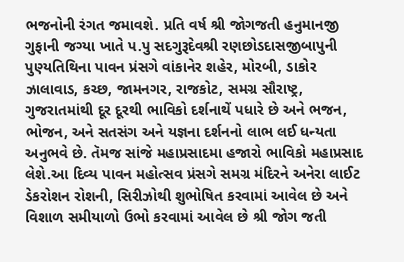ભજનોની રંગત જમાવશે. પ્રતિ વર્ષ શ્રી જોગજતી હનુમાનજી ગુફાની જગ્યા ખાતે પ.પુ સદગુરૂદેવશ્રી રણછોડદાસજીબાપુની પુણ્યતિથિના પાવન પ્રંસગે વાંકાનેર શહેર, મોરબી, ડાકોર ઝાલાવાડ, કચ્છ, જામનગર, રાજકોટ, સમગ્ર સૌરાષ્ટ્ર, ગુજરાતમાંથી દૂર દૂરથી ભાવિકો દર્શનાથેં પધારે છે અને ભજન, ભોજન, અને સતસંગ અને યજ્ઞના દર્શનનો લાભ લઈ ધન્યતા અનુભવે છે. તૅમજ સાંજે મહાપ્રસાદમા હજારો ભાવિકો મહાપ્રસાદ લેશે.આ દિવ્ય પાવન મહોત્સવ પ્રંસગે સમગ્ર મંદિરને અનેરા લાઈટ ડેકરોશન રોશની, સિરીઝોથી શુભોષિત કરવામાં આવેલ છે અને વિશાળ સમીયાળો ઉભો કરવામાં આવેલ છે શ્રી જોગ જતી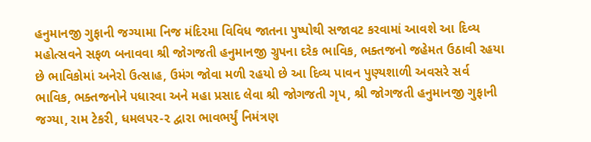હનુમાનજી ગુફાની જગ્યામા નિજ મંદિરમા વિવિધ જાતના પુષ્પોથી સજાવટ કરવામાં આવશે આ દિવ્ય મહોત્સવને સફળ બનાવવા શ્રી જોગજતી હનુમાનજી ગ્રુપના દરેક ભાવિક, ભક્તજનો જહેમત ઉઠાવી રહયા છે ભાવિકોમાં અનેરો ઉત્સાહ, ઉમંગ જોવા મળી રહયો છે આ દિવ્ય પાવન પુણ્યશાળી અવસરે સર્વ ભાવિક, ભક્તજનોને પધારવા અને મહા પ્રસાદ લેવા શ્રી જોગજતી ગૃપ, શ્રી જોગજતી હનુમાનજી ગુફાની જગ્યા, રામ ટેકરી, ધમલપર-૨ દ્વારા ભાવભર્યું નિમંત્રણ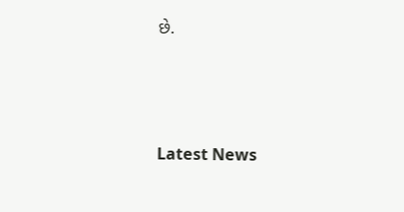છે.






Latest News